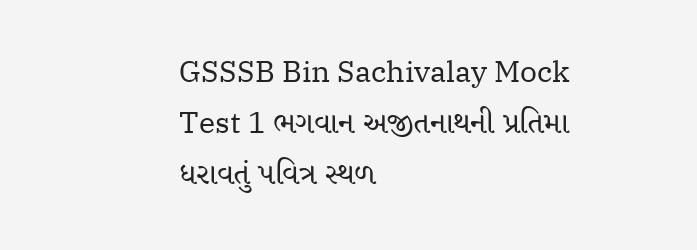GSSSB Bin Sachivalay Mock Test 1 ભગવાન અજીતનાથની પ્રતિમા ધરાવતું પવિત્ર સ્થળ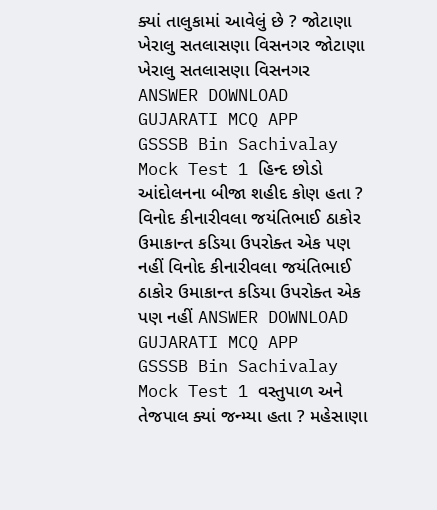ક્યાં તાલુકામાં આવેલું છે ? જોટાણા ખેરાલુ સતલાસણા વિસનગર જોટાણા ખેરાલુ સતલાસણા વિસનગર ANSWER DOWNLOAD GUJARATI MCQ APP
GSSSB Bin Sachivalay Mock Test 1 હિન્દ છોડો આંદોલનના બીજા શહીદ કોણ હતા ? વિનોદ કીનારીવલા જયંતિભાઈ ઠાકોર ઉમાકાન્ત કડિયા ઉપરોક્ત એક પણ નહીં વિનોદ કીનારીવલા જયંતિભાઈ ઠાકોર ઉમાકાન્ત કડિયા ઉપરોક્ત એક પણ નહીં ANSWER DOWNLOAD GUJARATI MCQ APP
GSSSB Bin Sachivalay Mock Test 1 વસ્તુપાળ અને તેજપાલ ક્યાં જન્મ્યા હતા ? મહેસાણા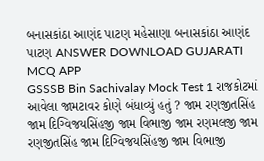બનાસકાંઠા આણંદ પાટણ મહેસાણા બનાસકાંઠા આણંદ પાટણ ANSWER DOWNLOAD GUJARATI MCQ APP
GSSSB Bin Sachivalay Mock Test 1 રાજકોટમાં આવેલા જામટાવર કોણે બંધાવ્યું હતું ? જામ રણજીતસિંહ જામ દિગ્વિજયસિંહજી જામ વિભાજી જામ રણમલજી જામ રણજીતસિંહ જામ દિગ્વિજયસિંહજી જામ વિભાજી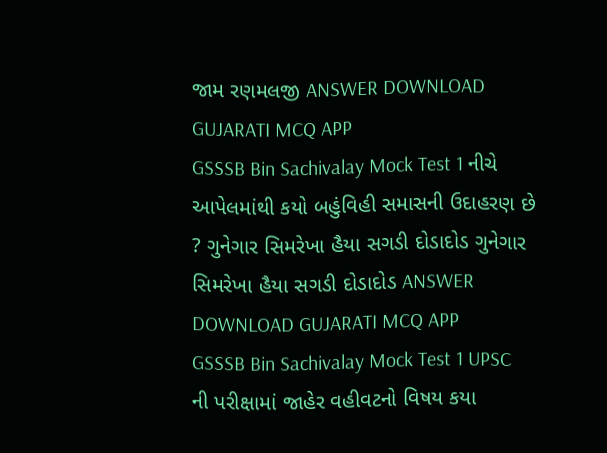જામ રણમલજી ANSWER DOWNLOAD GUJARATI MCQ APP
GSSSB Bin Sachivalay Mock Test 1 નીચે આપેલમાંથી કયો બહુંવિહી સમાસની ઉદાહરણ છે ? ગુનેગાર સિમરેખા હૈયા સગડી દોડાદોડ ગુનેગાર સિમરેખા હૈયા સગડી દોડાદોડ ANSWER DOWNLOAD GUJARATI MCQ APP
GSSSB Bin Sachivalay Mock Test 1 UPSC ની પરીક્ષામાં જાહેર વહીવટનો વિષય કયા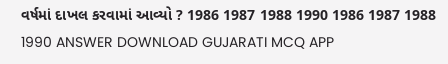વર્ષમાં દાખલ કરવામાં આવ્યો ? 1986 1987 1988 1990 1986 1987 1988 1990 ANSWER DOWNLOAD GUJARATI MCQ APP